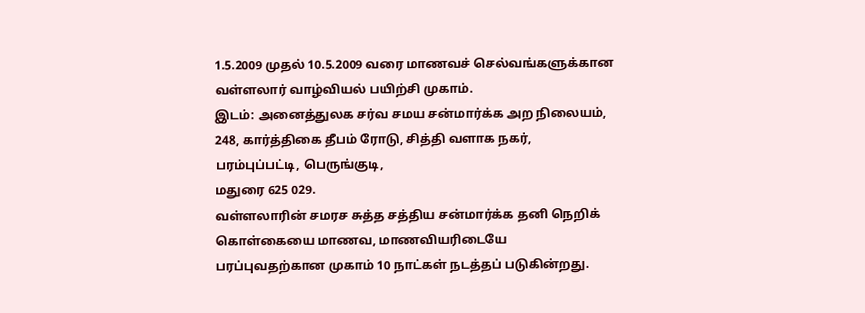1.5.2009 முதல் 10.5.2009 வரை மாணவச் செல்வங்களுக்கான
வள்ளலார் வாழ்வியல் பயிற்சி முகாம்.
இடம்: அனைத்துலக சர்வ சமய சன்மார்க்க அற நிலையம்,
248, கார்த்திகை தீபம் ரோடு, சித்தி வளாக நகர், பரம்புப்பட்டி, பெருங்குடி,
மதுரை 625 029.
வள்ளலாரின் சமரச சுத்த சத்திய சன்மார்க்க தனி நெறிக் கொள்கையை மாணவ, மாணவியரிடையே பரப்புவதற்கான முகாம் 10 நாட்கள் நடத்தப் படுகின்றது.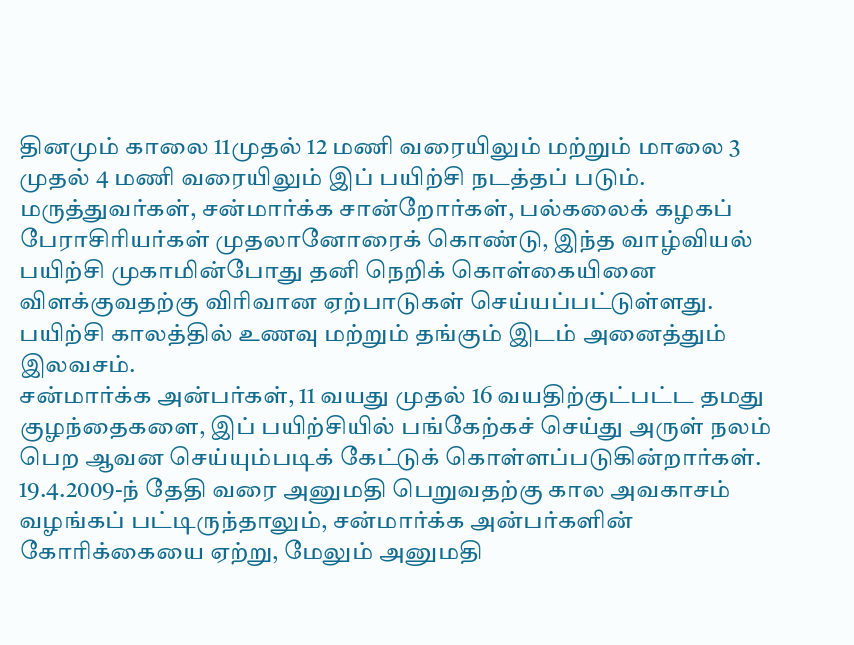தினமும் காலை 11முதல் 12 மணி வரையிலும் மற்றும் மாலை 3 முதல் 4 மணி வரையிலும் இப் பயிற்சி நடத்தப் படும்.
மருத்துவர்கள், சன்மார்க்க சான்றோர்கள், பல்கலைக் கழகப் பேராசிரியர்கள் முதலானோரைக் கொண்டு, இந்த வாழ்வியல் பயிற்சி முகாமின்போது தனி நெறிக் கொள்கையினை விளக்குவதற்கு விரிவான ஏற்பாடுகள் செய்யப்பட்டுள்ளது.
பயிற்சி காலத்தில் உணவு மற்றும் தங்கும் இடம் அனைத்தும் இலவசம்.
சன்மார்க்க அன்பர்கள், 11 வயது முதல் 16 வயதிற்குட்பட்ட தமது குழந்தைகளை, இப் பயிற்சியில் பங்கேற்கச் செய்து அருள் நலம் பெற ஆவன செய்யும்படிக் கேட்டுக் கொள்ளப்படுகின்றார்கள்.
19.4.2009-ந் தேதி வரை அனுமதி பெறுவதற்கு கால அவகாசம் வழங்கப் பட்டிருந்தாலும், சன்மார்க்க அன்பர்களின் கோரிக்கையை ஏற்று, மேலும் அனுமதி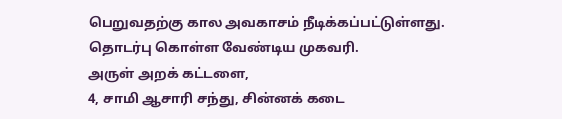பெறுவதற்கு கால அவகாசம் நீடிக்கப்பட்டுள்ளது.
தொடர்பு கொள்ள வேண்டிய முகவரி.
அருள் அறக் கட்டளை,
4, சாமி ஆசாரி சந்து, சின்னக் கடை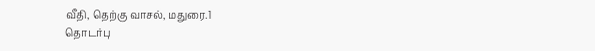வீதி, தெற்கு வாசல், மதுரை.1
தொடர்பு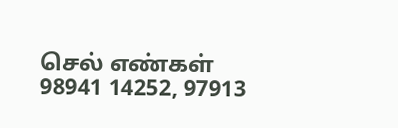செல் எண்கள்
98941 14252, 97913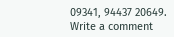09341, 94437 20649.
Write a comment